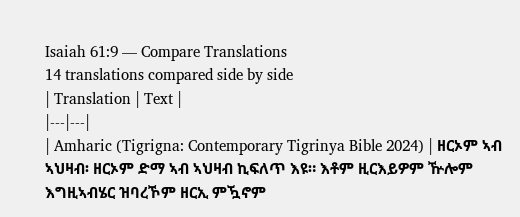Isaiah 61:9 — Compare Translations
14 translations compared side by side
| Translation | Text |
|---|---|
| Amharic (Tigrigna: Contemporary Tigrinya Bible 2024) | ዘርኦም ኣብ ኣህዛብ፡ ዘርኦም ድማ ኣብ ኣህዛብ ኪፍለጥ እዩ። እቶም ዚርእይዎም ዅሎም እግዚኣብሄር ዝባረኾም ዘርኢ ምዃኖም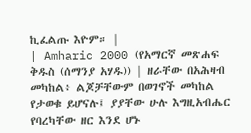ኪፈልጡ እዮም። |
| Amharic 2000 (የአማርኛ መጽሐፍ ቅዱስ (ሰማንያ አሃዱ)) | ዘራቸው በአሕዛብ መካከል፥ ልጆቻቸውም በወገኖች መካከል የታወቁ ይሆናሉ፤ ያያቸው ሁሉ እግዚአብሔር የባረካቸው ዘር እንደ ሆኑ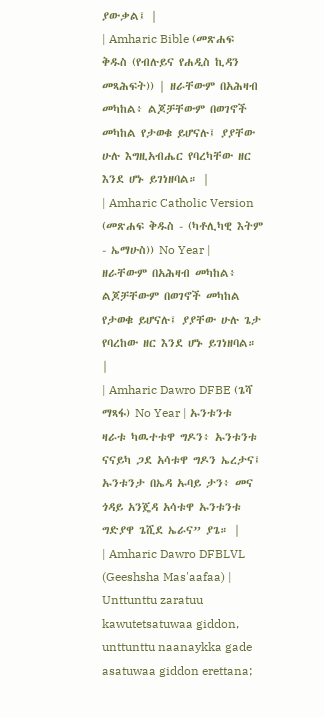ያውቃል፤ |
| Amharic Bible (መጽሐፍ ቅዱስ (የብሉይና የሐዲስ ኪዳን መጻሕፍት)) | ዘራቸውም በአሕዛብ መካከል፥ ልጆቻቸውም በወገኖች መካከል የታወቁ ይሆናሉ፤ ያያቸው ሁሉ እግዚአብሔር የባረካቸው ዘር እንደ ሆኑ ይገነዘባል። |
| Amharic Catholic Version (መጽሐፍ ቅዱስ - (ካቶሊካዊ እትም - ኤማሁስ)) No Year | ዘራቸውም በአሕዛብ መካከል፥ ልጆቻቸውም በወገኖች መካከል የታወቁ ይሆናሉ፤ ያያቸው ሁሉ ጌታ የባረከው ዘር እንደ ሆኑ ይገነዘባል። |
| Amharic Dawro DFBE (ጌሻ ማጻፋ) No Year | ኡንቱንቱ ዛራቱ ካዉተቱዋ ግዶን፥ ኡንቱንቱ ናናይካ ጋደ አሳቱዋ ግዶን ኤረታና፤ ኡንቱንታ በኤዳ ኡባይ ታን፥ መና ጎዳይ አንጄዳ አሳቱዋ ኡንቱንቱ ግድያዋ ጌሺደ ኤራና” ያጌ። |
| Amharic Dawro DFBLVL (Geeshsha Mas'aafaa) | Unttunttu zaratuu kawutetsatuwaa giddon, unttunttu naanaykka gade asatuwaa giddon erettana;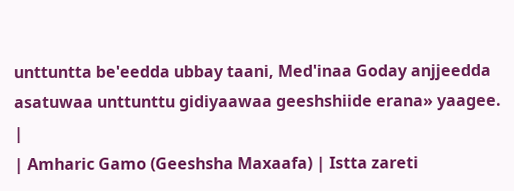unttuntta be'eedda ubbay taani, Med'inaa Goday anjjeedda asatuwaa unttunttu gidiyaawaa geeshshiide erana» yaagee. |
| Amharic Gamo (Geeshsha Maxaafa) | Istta zareti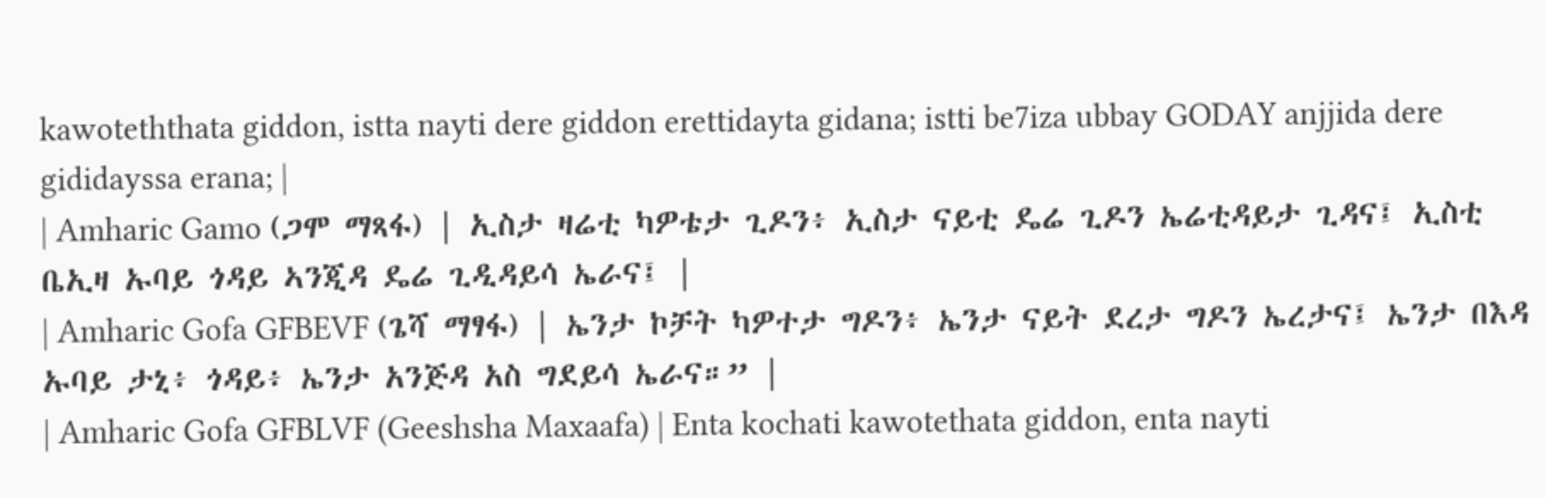kawoteththata giddon, istta nayti dere giddon erettidayta gidana; istti be7iza ubbay GODAY anjjida dere gididayssa erana; |
| Amharic Gamo (ጋሞ ማጻፋ) | ኢስታ ዛሬቲ ካዎቴታ ጊዶን፥ ኢስታ ናይቲ ዴሬ ጊዶን ኤሬቲዳይታ ጊዳና፤ ኢስቲ ቤኢዛ ኡባይ ጎዳይ ኣንጂዳ ዴሬ ጊዲዳይሳ ኤራና፤ |
| Amharic Gofa GFBEVF (ጌሻ ማፃፋ) | ኤንታ ኮቻት ካዎተታ ግዶን፥ ኤንታ ናይት ደረታ ግዶን ኤረታና፤ ኤንታ በእዳ ኡባይ ታኒ፥ ጎዳይ፥ ኤንታ አንጅዳ አስ ግደይሳ ኤራና።” |
| Amharic Gofa GFBLVF (Geeshsha Maxaafa) | Enta kochati kawotethata giddon, enta nayti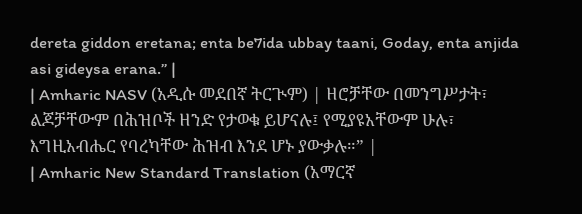dereta giddon eretana; enta be7ida ubbay taani, Goday, enta anjida asi gideysa erana.” |
| Amharic NASV (አዲሱ መደበኛ ትርጒም) | ዘሮቻቸው በመንግሥታት፣ ልጆቻቸውም በሕዝቦች ዘንድ የታወቁ ይሆናሉ፤ የሚያዩአቸውም ሁሉ፣ እግዚአብሔር የባረካቸው ሕዝብ እንደ ሆኑ ያውቃሉ።” |
| Amharic New Standard Translation (አማርኛ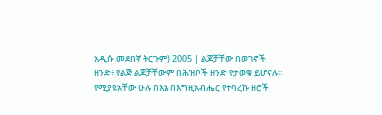አዲሱ መደበኛ ትርጉም) 2005 | ልጆቻቸው በወገኖች ዘንድ፥ የልጅ ልጆቻቸውም በሕዝቦች ዘንድ የታወቁ ይሆናሉ። የሚያዩአቸው ሁሉ በእኔ በእግዚአብሔር የተባረኩ ዘሮች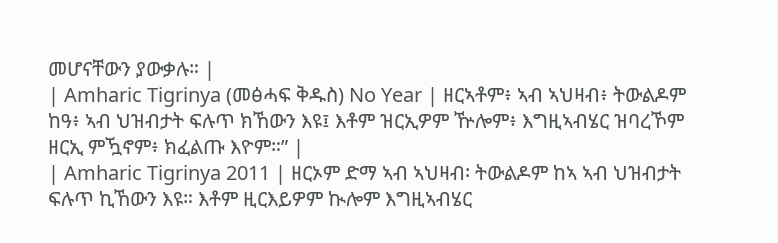መሆናቸውን ያውቃሉ። |
| Amharic Tigrinya (መፅሓፍ ቅዱስ) No Year | ዘርኣቶም፥ ኣብ ኣህዛብ፥ ትውልዶም ከዓ፥ ኣብ ህዝብታት ፍሉጥ ክኸውን እዩ፤ እቶም ዝርኢዎም ዅሎም፥ እግዚኣብሄር ዝባረኾም ዘርኢ ምዃኖም፥ ክፈልጡ እዮም።” |
| Amharic Tigrinya 2011 | ዘርኦም ድማ ኣብ ኣህዛብ፡ ትውልዶም ከኣ ኣብ ህዝብታት ፍሉጥ ኪኸውን እዩ። እቶም ዚርእይዎም ኲሎም እግዚኣብሄር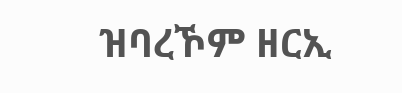ዝባረኾም ዘርኢ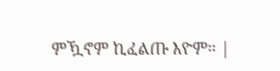ምዃኖም ኪፈልጡ እዮም። |